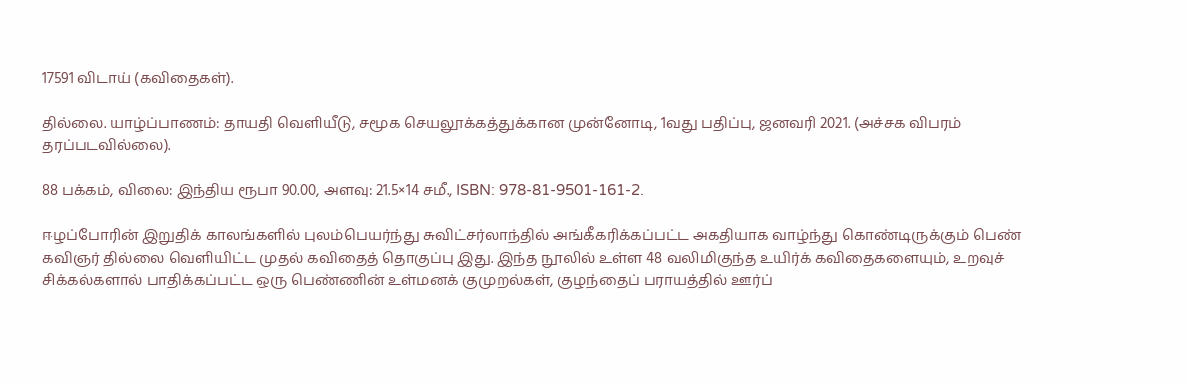17591 விடாய் (கவிதைகள்).

தில்லை. யாழ்ப்பாணம்: தாயதி வெளியீடு, சமூக செயலூக்கத்துக்கான முன்னோடி, 1வது பதிப்பு, ஜனவரி 2021. (அச்சக விபரம் தரப்படவில்லை).

88 பக்கம், விலை: இந்திய ரூபா 90.00, அளவு: 21.5×14 சமீ., ISBN: 978-81-9501-161-2.

ஈழப்போரின் இறுதிக் காலங்களில் புலம்பெயர்ந்து சுவிட்சர்லாந்தில் அங்கீகரிக்கப்பட்ட அகதியாக வாழ்ந்து கொண்டிருக்கும் பெண் கவிஞர் தில்லை வெளியிட்ட முதல் கவிதைத் தொகுப்பு இது. இந்த நூலில் உள்ள 48 வலிமிகுந்த உயிர்க் கவிதைகளையும், உறவுச் சிக்கல்களால் பாதிக்கப்பட்ட ஒரு பெண்ணின் உள்மனக் குமுறல்கள், குழந்தைப் பராயத்தில் ஊர்ப்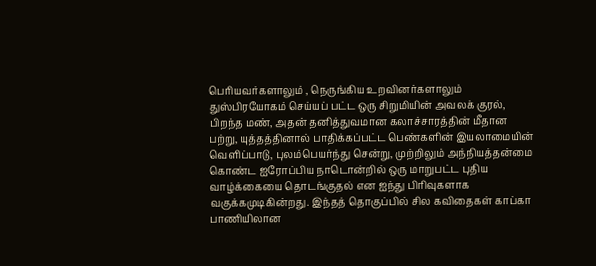பெரியவர்களாலும் , நெருங்கிய உறவினர்களாலும் துஸ்பிரயோகம் செய்யப் பட்ட ஒரு சிறுமியின் அவலக் குரல், பிறந்த மண், அதன் தனித்துவமான கலாச்சாரத்தின் மீதான பற்று, யுத்தத்தினால் பாதிக்கப்பட்ட பெண்களின் இயலாமையின் வெளிப்பாடு, புலம்பெயர்ந்து சென்று, முற்றிலும் அந்நியத்தன்மை கொண்ட ஐரோப்பிய நாடொன்றில் ஒரு மாறுபட்ட புதிய வாழ்க்கையை தொடங்குதல் என ஐந்து பிரிவுகளாக வகுக்கமுடிகின்றது. இந்தத் தொகுப்பில் சில கவிதைகள் காப்கா பாணியிலான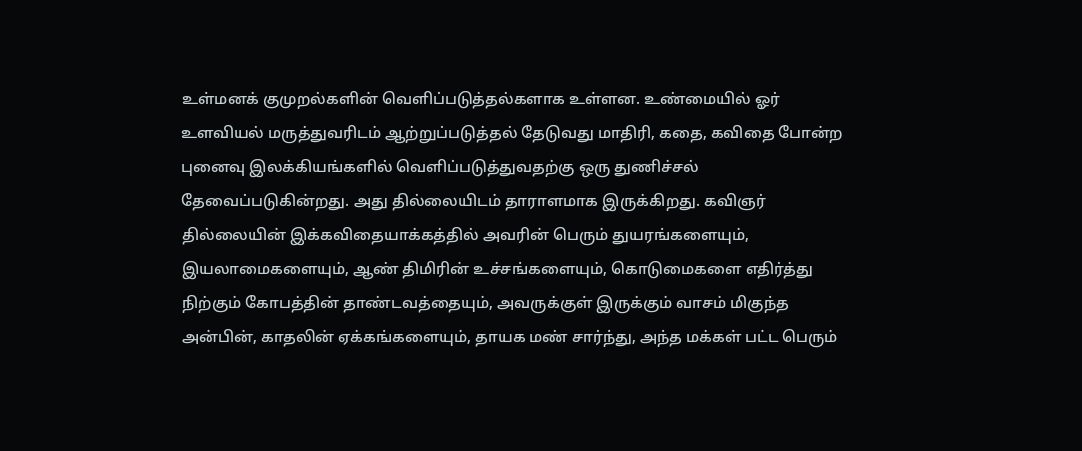உள்மனக் குமுறல்களின் வெளிப்படுத்தல்களாக உள்ளன. உண்மையில் ஓர் உளவியல் மருத்துவரிடம் ஆற்றுப்படுத்தல் தேடுவது மாதிரி, கதை, கவிதை போன்ற புனைவு இலக்கியங்களில் வெளிப்படுத்துவதற்கு ஒரு துணிச்சல் தேவைப்படுகின்றது. அது தில்லையிடம் தாராளமாக இருக்கிறது. கவிஞர் தில்லையின் இக்கவிதையாக்கத்தில் அவரின் பெரும் துயரங்களையும், இயலாமைகளையும், ஆண் திமிரின் உச்சங்களையும், கொடுமைகளை எதிர்த்து நிற்கும் கோபத்தின் தாண்டவத்தையும், அவருக்குள் இருக்கும் வாசம் மிகுந்த அன்பின், காதலின் ஏக்கங்களையும், தாயக மண் சார்ந்து, அந்த மக்கள் பட்ட பெரும்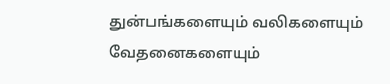துன்பங்களையும் வலிகளையும் வேதனைகளையும்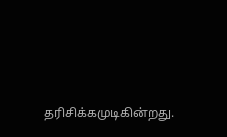தரிசிக்கமுடிகின்றது.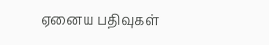ஏனைய பதிவுகள்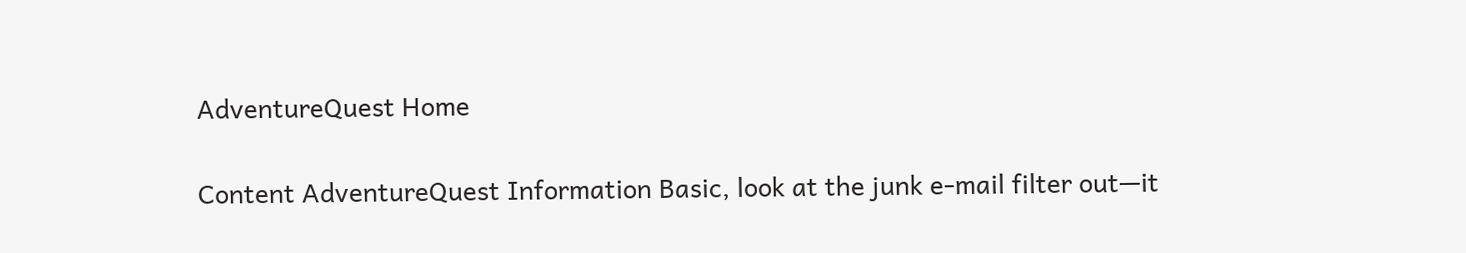AdventureQuest Home

Content AdventureQuest Information Basic, look at the junk e-mail filter out—it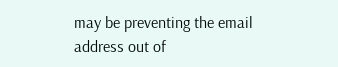may be preventing the email address out of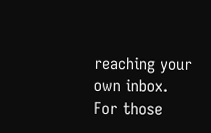reaching your own inbox. For those